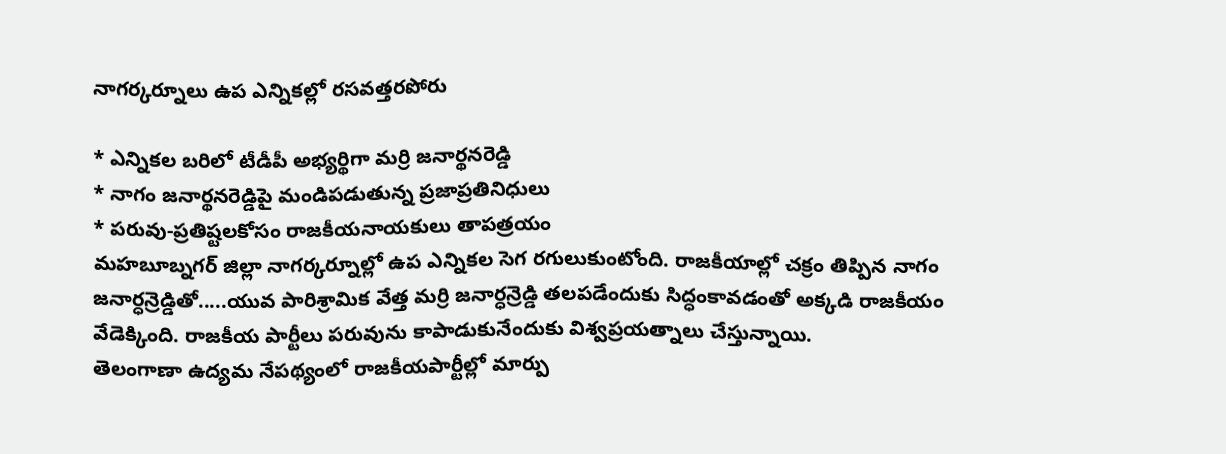నాగర్కర్నూలు ఉప ఎన్నికల్లో రసవత్తరపోరు

* ఎన్నికల బరిలో టీడీపీ అభ్యర్థిగా మర్రి జనార్థనరెడ్డి
* నాగం జనార్థనరెడ్డిపై మండిపడుతున్న ప్రజాప్రతినిధులు
* పరువు-ప్రతిష్టలకోసం రాజకీయనాయకులు తాపత్రయం
మహబూబ్నగర్ జిల్లా నాగర్కర్నూల్లో ఉప ఎన్నికల సెగ రగులుకుంటోంది. రాజకీయాల్లో చక్రం తిప్పిన నాగం జనార్ధన్రెడ్డితో.....యువ పారిశ్రామిక వేత్త మర్రి జనార్ధన్రెడ్డి తలపడేందుకు సిద్ధంకావడంతో అక్కడి రాజకీయం వేడెక్కింది. రాజకీయ పార్టీలు పరువును కాపాడుకునేందుకు విశ్వప్రయత్నాలు చేస్తున్నాయి.
తెలంగాణా ఉద్యమ నేపథ్యంలో రాజకీయపార్టీల్లో మార్పు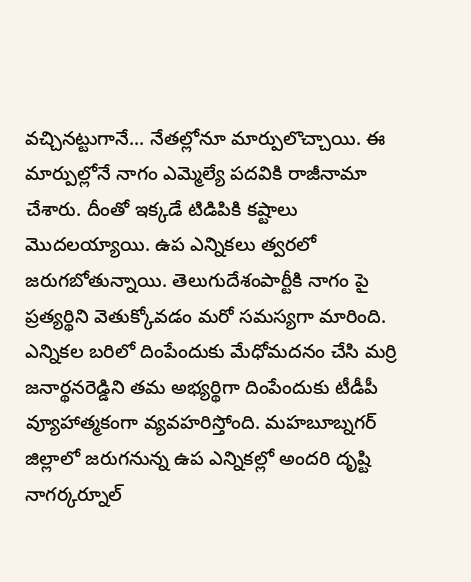వచ్చినట్టుగానే... నేతల్లోనూ మార్పులొచ్చాయి. ఈ మార్పుల్లోనే నాగం ఎమ్మెల్యే పదవికి రాజీనామా చేశారు. దీంతో ఇక్కడే టిడిపికి కష్టాలు మొదలయ్యాయి. ఉప ఎన్నికలు త్వరలో జరుగబోతున్నాయి. తెలుగుదేశంపార్టీకి నాగం పై ప్రత్యర్థిని వెతుక్కోవడం మరో సమస్యగా మారింది.
ఎన్నికల బరిలో దింపేందుకు మేధోమదనం చేసి మర్రి జనార్థనరెడ్డిని తమ అభ్యర్థిగా దింపేందుకు టీడీపీ వ్యూహాత్మకంగా వ్యవహరిస్తోంది. మహబూబ్నగర్ జిల్లాలో జరుగనున్న ఉప ఎన్నికల్లో అందరి దృష్టి నాగర్కర్నూల్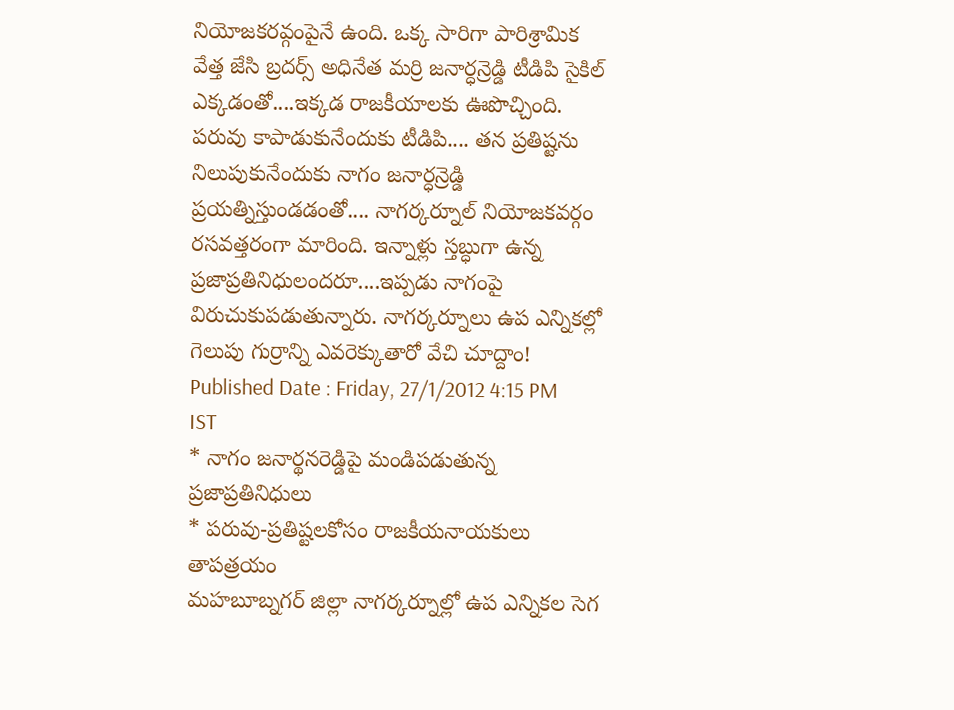నియోజకరవ్గంపైనే ఉంది. ఒక్క సారిగా పారిశ్రామిక వేత్త జేసి బ్రదర్స్ అధినేత మర్రి జనార్ధన్రెడ్డి టీడిపి సైకిల్ ఎక్కడంతో....ఇక్కడ రాజకీయాలకు ఊపొచ్చింది.
పరువు కాపాడుకునేందుకు టీడిపి.... తన ప్రతిష్టను నిలుపుకునేందుకు నాగం జనార్ధన్రెడ్డి ప్రయత్నిస్తుండడంతో.... నాగర్కర్నూల్ నియోజకవర్గం రసవత్తరంగా మారింది. ఇన్నాళ్లు స్తబ్ధుగా ఉన్న ప్రజాప్రతినిధులందరూ....ఇప్పడు నాగంపై విరుచుకుపడుతున్నారు. నాగర్కర్నూలు ఉప ఎన్నికల్లో గెలుపు గుర్రాన్ని ఎవరెక్కుతారో వేచి చూద్దాం!
Published Date : Friday, 27/1/2012 4:15 PM IST
* నాగం జనార్థనరెడ్డిపై మండిపడుతున్న ప్రజాప్రతినిధులు
* పరువు-ప్రతిష్టలకోసం రాజకీయనాయకులు తాపత్రయం
మహబూబ్నగర్ జిల్లా నాగర్కర్నూల్లో ఉప ఎన్నికల సెగ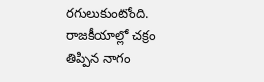రగులుకుంటోంది. రాజకీయాల్లో చక్రం తిప్పిన నాగం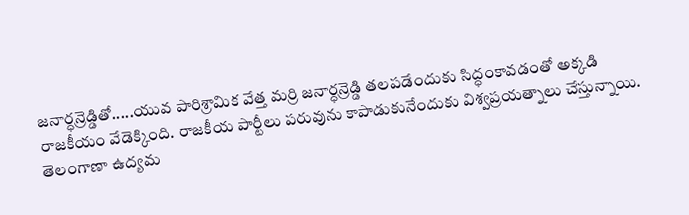జనార్ధన్రెడ్డితో.....యువ పారిశ్రామిక వేత్త మర్రి జనార్ధన్రెడ్డి తలపడేందుకు సిద్ధంకావడంతో అక్కడి రాజకీయం వేడెక్కింది. రాజకీయ పార్టీలు పరువును కాపాడుకునేందుకు విశ్వప్రయత్నాలు చేస్తున్నాయి.
తెలంగాణా ఉద్యమ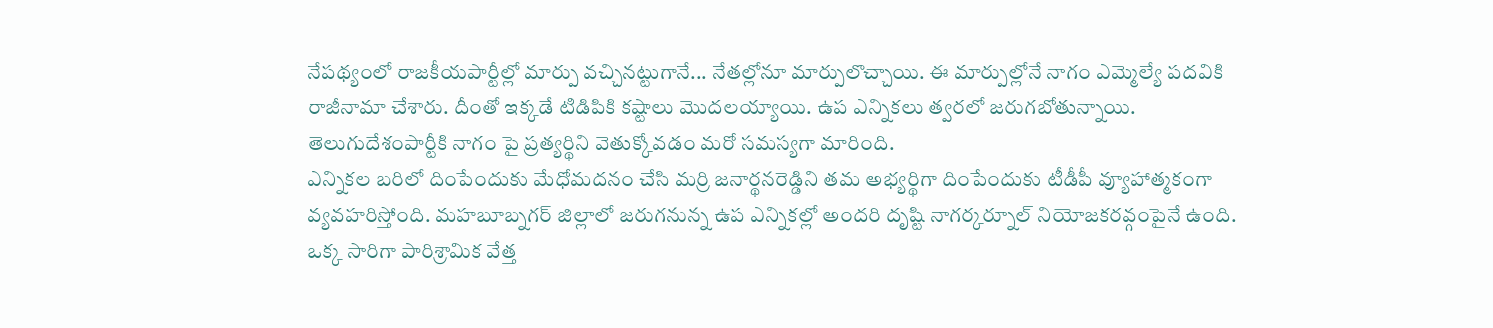నేపథ్యంలో రాజకీయపార్టీల్లో మార్పు వచ్చినట్టుగానే... నేతల్లోనూ మార్పులొచ్చాయి. ఈ మార్పుల్లోనే నాగం ఎమ్మెల్యే పదవికి రాజీనామా చేశారు. దీంతో ఇక్కడే టిడిపికి కష్టాలు మొదలయ్యాయి. ఉప ఎన్నికలు త్వరలో జరుగబోతున్నాయి. తెలుగుదేశంపార్టీకి నాగం పై ప్రత్యర్థిని వెతుక్కోవడం మరో సమస్యగా మారింది.
ఎన్నికల బరిలో దింపేందుకు మేధోమదనం చేసి మర్రి జనార్థనరెడ్డిని తమ అభ్యర్థిగా దింపేందుకు టీడీపీ వ్యూహాత్మకంగా వ్యవహరిస్తోంది. మహబూబ్నగర్ జిల్లాలో జరుగనున్న ఉప ఎన్నికల్లో అందరి దృష్టి నాగర్కర్నూల్ నియోజకరవ్గంపైనే ఉంది. ఒక్క సారిగా పారిశ్రామిక వేత్త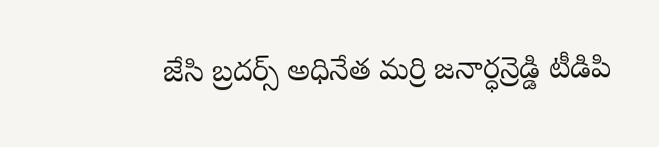జేసి బ్రదర్స్ అధినేత మర్రి జనార్ధన్రెడ్డి టీడిపి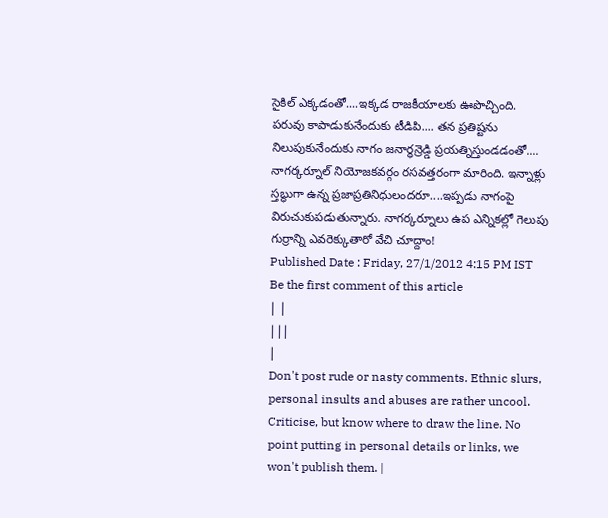సైకిల్ ఎక్కడంతో....ఇక్కడ రాజకీయాలకు ఊపొచ్చింది.
పరువు కాపాడుకునేందుకు టీడిపి.... తన ప్రతిష్టను నిలుపుకునేందుకు నాగం జనార్ధన్రెడ్డి ప్రయత్నిస్తుండడంతో.... నాగర్కర్నూల్ నియోజకవర్గం రసవత్తరంగా మారింది. ఇన్నాళ్లు స్తబ్ధుగా ఉన్న ప్రజాప్రతినిధులందరూ....ఇప్పడు నాగంపై విరుచుకుపడుతున్నారు. నాగర్కర్నూలు ఉప ఎన్నికల్లో గెలుపు గుర్రాన్ని ఎవరెక్కుతారో వేచి చూద్దాం!
Published Date : Friday, 27/1/2012 4:15 PM IST
Be the first comment of this article
| |
|||
|
Don't post rude or nasty comments. Ethnic slurs, personal insults and abuses are rather uncool. Criticise, but know where to draw the line. No point putting in personal details or links, we won't publish them. |